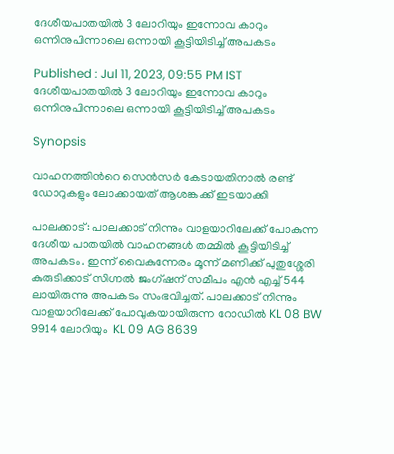ദേശീയപാതയിൽ 3 ലോറിയും ഇന്നോവ കാറും ഒന്നിനുപിന്നാലെ ഒന്നായി കൂട്ടിയിടിച്ച് അപകടം

Published : Jul 11, 2023, 09:55 PM IST
ദേശീയപാതയിൽ 3 ലോറിയും ഇന്നോവ കാറും ഒന്നിനുപിന്നാലെ ഒന്നായി കൂട്ടിയിടിച്ച് അപകടം

Synopsis

വാഹനത്തിന്‍റെ സെൻസർ കേടായതിനാൽ രണ്ട് ഡോറുകളും ലോക്കായത് ആശങ്കക്ക് ഇടയാക്കി

പാലക്കാട്: പാലക്കാട് നിന്നും വാളയാറിലേക്ക് പോകുന്ന ദേശീയ പാതയിൽ വാഹനങ്ങൾ തമ്മിൽ കൂട്ടിയിടിച്ച് അപകടം. ഇന്ന് വൈകുന്നേരം മൂന്ന് മണിക്ക് പുതുശ്ശേരി കുരുടിക്കാട് സിഗ്നൽ ജംഗ്ഷന് സമീപം എൻ എച്ച് 544 ലായിരുന്നു അപകടം സംഭവിച്ചത്. പാലക്കാട് നിന്നും വാളയാറിലേക്ക് പോവുകയായിരുന്ന റോഡിൽ KL 08 BW 9914 ലോറിയും  KL 09 AG 8639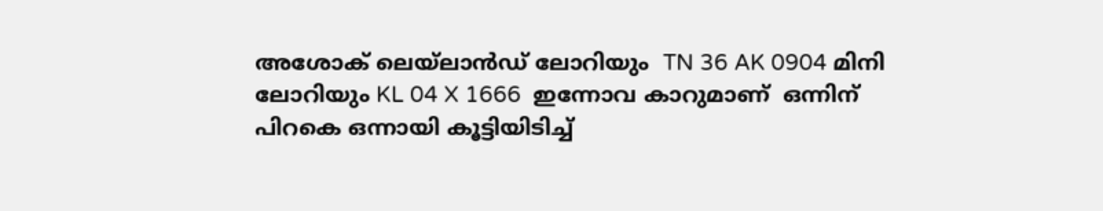അശോക് ലെയ്‍ലാൻഡ് ലോറിയും  TN 36 AK 0904 മിനി ലോറിയും KL 04 X 1666  ഇന്നോവ കാറുമാണ്  ഒന്നിന് പിറകെ ഒന്നായി കൂട്ടിയിടിച്ച്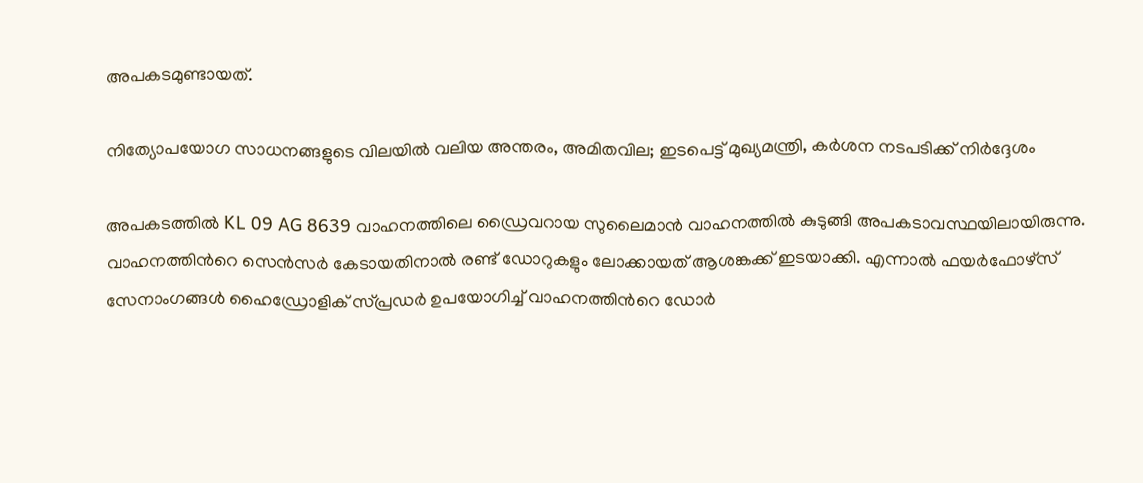അപകടമുണ്ടായത്.

നിത്യോപയോഗ സാധനങ്ങളുടെ വിലയില്‍ വലിയ അന്തരം, അമിതവില; ഇടപെട്ട് മുഖ്യമന്ത്രി, കർശന നടപടിക്ക് നിർദ്ദേശം

അപകടത്തിൽ KL 09 AG 8639 വാഹനത്തിലെ ഡ്രൈവറായ സുലൈമാൻ വാഹനത്തിൽ കുടുങ്ങി അപകടാവസ്ഥയിലായിരുന്നു. വാഹനത്തിന്‍റെ സെൻസർ കേടായതിനാൽ രണ്ട് ഡോറുകളും ലോക്കായത് ആശങ്കക്ക് ഇടയാക്കി. എന്നാൽ ഫയർഫോഴ്സ് സേനാംഗങ്ങൾ ഹൈഡ്രോളിക് സ്പ്രഡർ ഉപയോഗിച്ച് വാഹനത്തിന്‍റെ ഡോർ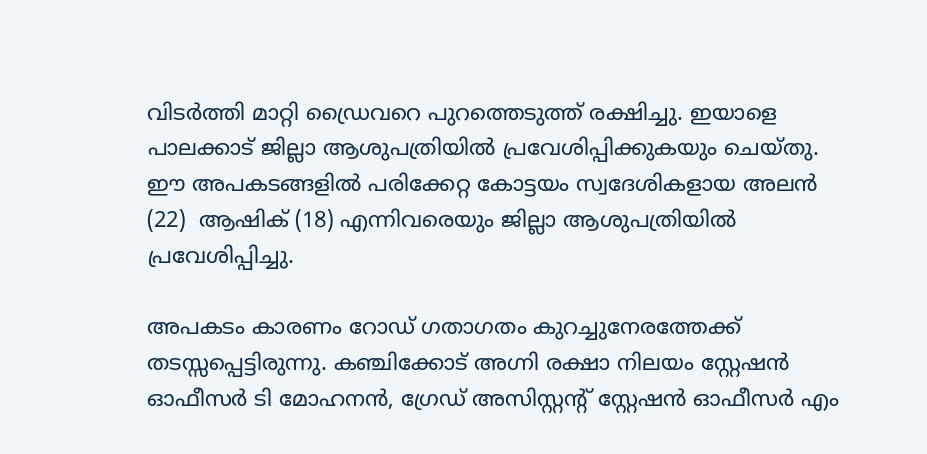വിടർത്തി മാറ്റി ഡ്രൈവറെ പുറത്തെടുത്ത് രക്ഷിച്ചു. ഇയാളെ പാലക്കാട് ജില്ലാ ആശുപത്രിയിൽ പ്രവേശിപ്പിക്കുകയും ചെയ്തു. ഈ അപകടങ്ങളിൽ പരിക്കേറ്റ കോട്ടയം സ്വദേശികളായ അലൻ (22)  ആഷിക് (18) എന്നിവരെയും ജില്ലാ ആശുപത്രിയിൽ പ്രവേശിപ്പിച്ചു.

അപകടം കാരണം റോഡ് ഗതാഗതം കുറച്ചുനേരത്തേക്ക് തടസ്സപ്പെട്ടിരുന്നു. കഞ്ചിക്കോട് അഗ്നി രക്ഷാ നിലയം സ്റ്റേഷൻ ഓഫീസർ ടി മോഹനൻ, ഗ്രേഡ് അസിസ്റ്റന്‍റ് സ്റ്റേഷൻ ഓഫീസർ എം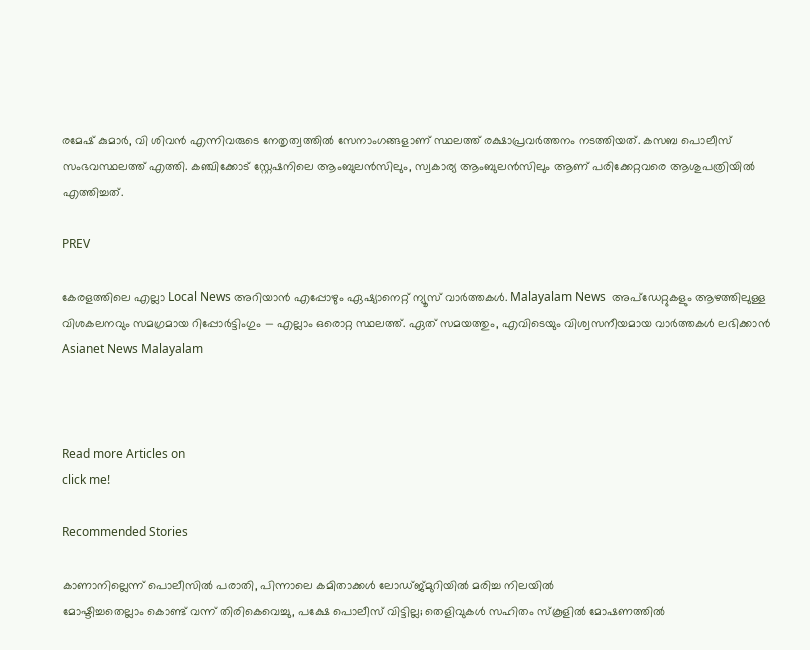രമേഷ് കുമാർ, വി ശിവൻ എന്നിവരുടെ നേതൃത്വത്തിൽ സേനാംഗങ്ങളാണ് സ്ഥലത്ത് രക്ഷാപ്രവർത്തനം നടത്തിയത്. കസബ പൊലീസ് സംഭവസ്ഥലത്ത് എത്തി. കഞ്ചിക്കോട് സ്റ്റേഷനിലെ ആംബുലൻസിലും, സ്വകാര്യ ആംബുലൻസിലും ആണ് പരിക്കേറ്റവരെ ആശുപത്രിയിൽ എത്തിച്ചത്.

PREV

കേരളത്തിലെ എല്ലാ Local News അറിയാൻ എപ്പോഴും ഏഷ്യാനെറ്റ് ന്യൂസ് വാർത്തകൾ. Malayalam News  അപ്‌ഡേറ്റുകളും ആഴത്തിലുള്ള വിശകലനവും സമഗ്രമായ റിപ്പോർട്ടിംഗും — എല്ലാം ഒരൊറ്റ സ്ഥലത്ത്. ഏത് സമയത്തും, എവിടെയും വിശ്വസനീയമായ വാർത്തകൾ ലഭിക്കാൻ Asianet News Malayalam



Read more Articles on
click me!

Recommended Stories

കാണാനില്ലെന്ന് പൊലീസിൽ പരാതി, പിന്നാലെ കമിതാക്കൾ ലോഡ്ജ്മുറിയിൽ മരിച്ച നിലയിൽ
മോഷ്ടിച്ചതെല്ലാം കൊണ്ട് വന്ന് തിരികെവെച്ചു, പക്ഷേ പൊലീസ് വിട്ടില്ല; തെളിവുകൾ സഹിതം സ്കൂളിൽ മോഷണത്തിൽ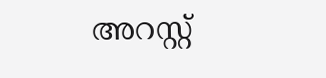അറസ്റ്റ്